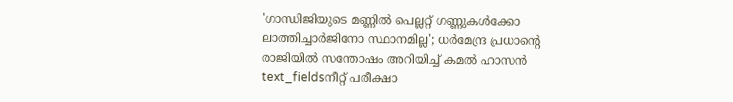'ഗാന്ധിജിയുടെ മണ്ണിൽ പെല്ലറ്റ് ഗണ്ണുകൾക്കോ ലാത്തിച്ചാർജിനോ സ്ഥാനമില്ല'; ധർമേന്ദ്ര പ്രധാന്റെ രാജിയിൽ സന്തോഷം അറിയിച്ച് കമൽ ഹാസൻ
text_fieldsനീറ്റ് പരീക്ഷാ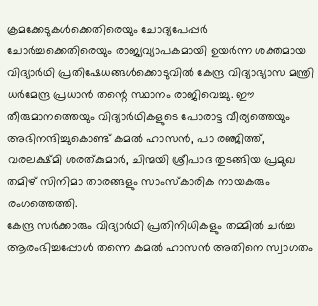ക്രമക്കേടുകൾക്കെതിരെയും ചോദ്യപേപ്പർ ചോർച്ചക്കെതിരെയും രാജ്യവ്യാപകമായി ഉയർന്ന ശക്തമായ വിദ്യാർഥി പ്രതിഷേധങ്ങൾക്കൊടുവിൽ കേന്ദ്ര വിദ്യാഭ്യാസ മന്ത്രി ധർമേന്ദ്ര പ്രധാൻ തന്റെ സ്ഥാനം രാജിവെച്ചു. ഈ തീരുമാനത്തെയും വിദ്യാർഥികളുടെ പോരാട്ട വീര്യത്തെയും അഭിനന്ദിച്ചുകൊണ്ട് കമൽ ഹാസൻ, പാ രഞ്ജിത്ത്, വരലക്ഷ്മി ശരത്കുമാർ, ചിന്മയി ശ്രീപാദ തുടങ്ങിയ പ്രമുഖ തമിഴ് സിനിമാ താരങ്ങളും സാംസ്കാരിക നായകരും രംഗത്തെത്തി.
കേന്ദ്ര സർക്കാരും വിദ്യാർഥി പ്രതിനിധികളും തമ്മിൽ ചർച്ച ആരംഭിച്ചപ്പോൾ തന്നെ കമൽ ഹാസൻ അതിനെ സ്വാഗതം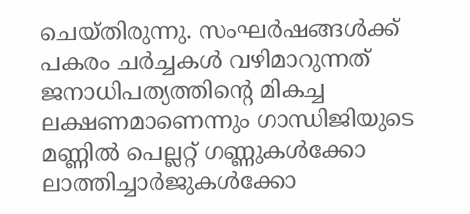ചെയ്തിരുന്നു. സംഘർഷങ്ങൾക്ക് പകരം ചർച്ചകൾ വഴിമാറുന്നത് ജനാധിപത്യത്തിന്റെ മികച്ച ലക്ഷണമാണെന്നും ഗാന്ധിജിയുടെ മണ്ണിൽ പെല്ലറ്റ് ഗണ്ണുകൾക്കോ ലാത്തിച്ചാർജുകൾക്കോ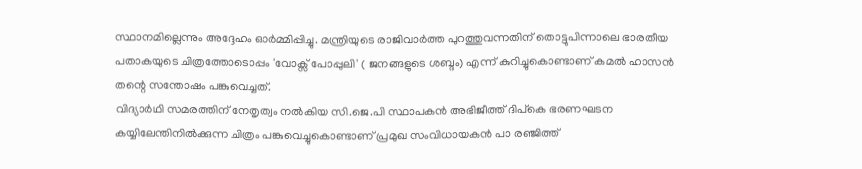സ്ഥാനമില്ലെന്നും അദ്ദേഹം ഓർമ്മിപ്പിച്ചു. മന്ത്രിയുടെ രാജിവാർത്ത പുറത്തുവന്നതിന് തൊട്ടുപിന്നാലെ ഭാരതീയ പതാകയുടെ ചിത്രത്തോടൊപ്പം 'വോക്സ് പോപ്പുലി' ( ജനങ്ങളുടെ ശബ്ദം) എന്ന് കുറിച്ചുകൊണ്ടാണ് കമൽ ഹാസൻ തന്റെ സന്തോഷം പങ്കുവെച്ചത്.
വിദ്യാർഥി സമരത്തിന് നേതൃത്വം നൽകിയ സി.ജെ.പി സ്ഥാപകൻ അഭിജീത്ത് ദിപ്കെ ഭരണഘടന കയ്യിലേന്തിനിൽക്കുന്ന ചിത്രം പങ്കുവെച്ചുകൊണ്ടാണ് പ്രമുഖ സംവിധായകൻ പാ രഞ്ജിത്ത്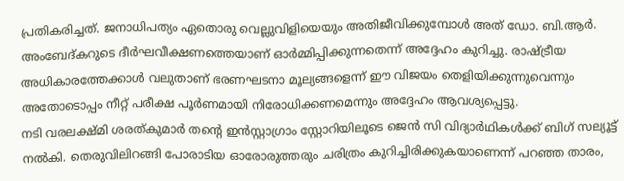പ്രതികരിച്ചത്. ജനാധിപത്യം ഏതൊരു വെല്ലുവിളിയെയും അതിജീവിക്കുമ്പോൾ അത് ഡോ. ബി.ആർ. അംബേദ്കറുടെ ദീർഘവീക്ഷണത്തെയാണ് ഓർമ്മിപ്പിക്കുന്നതെന്ന് അദ്ദേഹം കുറിച്ചു. രാഷ്ട്രീയ അധികാരത്തേക്കാൾ വലുതാണ് ഭരണഘടനാ മൂല്യങ്ങളെന്ന് ഈ വിജയം തെളിയിക്കുന്നുവെന്നും അതോടൊപ്പം നീറ്റ് പരീക്ഷ പൂർണമായി നിരോധിക്കണമെന്നും അദ്ദേഹം ആവശ്യപ്പെട്ടു.
നടി വരലക്ഷ്മി ശരത്കുമാർ തന്റെ ഇൻസ്റ്റാഗ്രാം സ്റ്റോറിയിലൂടെ ജെൻ സി വിദ്യാർഥികൾക്ക് ബിഗ് സല്യൂട്ട് നൽകി. തെരുവിലിറങ്ങി പോരാടിയ ഓരോരുത്തരും ചരിത്രം കുറിച്ചിരിക്കുകയാണെന്ന് പറഞ്ഞ താരം,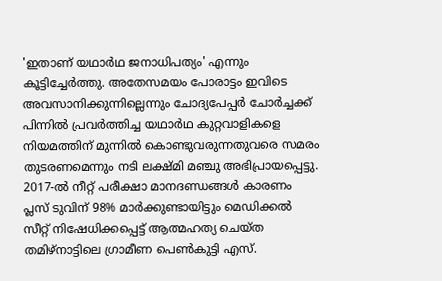'ഇതാണ് യഥാർഥ ജനാധിപത്യം' എന്നും കൂട്ടിച്ചേർത്തു. അതേസമയം പോരാട്ടം ഇവിടെ അവസാനിക്കുന്നില്ലെന്നും ചോദ്യപേപ്പർ ചോർച്ചക്ക് പിന്നിൽ പ്രവർത്തിച്ച യഥാർഥ കുറ്റവാളികളെ നിയമത്തിന് മുന്നിൽ കൊണ്ടുവരുന്നതുവരെ സമരം തുടരണമെന്നും നടി ലക്ഷ്മി മഞ്ചു അഭിപ്രായപ്പെട്ടു.
2017-ൽ നീറ്റ് പരീക്ഷാ മാനദണ്ഡങ്ങൾ കാരണം പ്ലസ് ടുവിന് 98% മാർക്കുണ്ടായിട്ടും മെഡിക്കൽ സീറ്റ് നിഷേധിക്കപ്പെട്ട് ആത്മഹത്യ ചെയ്ത തമിഴ്നാട്ടിലെ ഗ്രാമീണ പെൺകുട്ടി എസ്.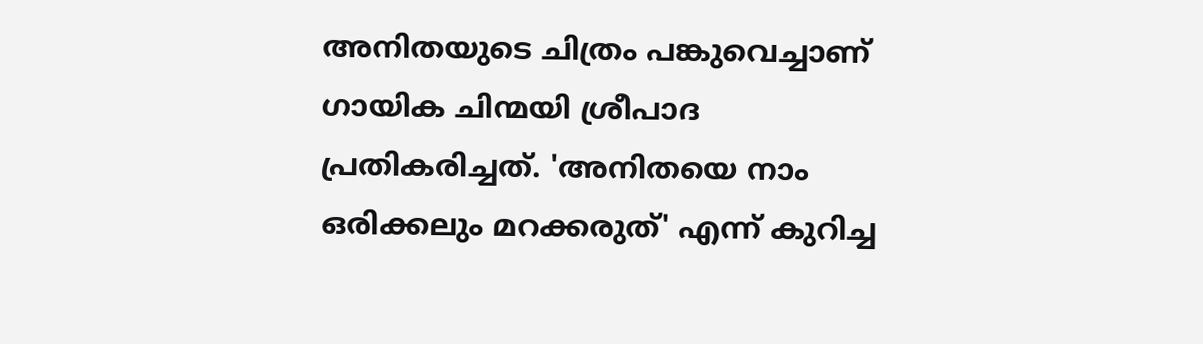അനിതയുടെ ചിത്രം പങ്കുവെച്ചാണ് ഗായിക ചിന്മയി ശ്രീപാദ പ്രതികരിച്ചത്. 'അനിതയെ നാം ഒരിക്കലും മറക്കരുത്' എന്ന് കുറിച്ച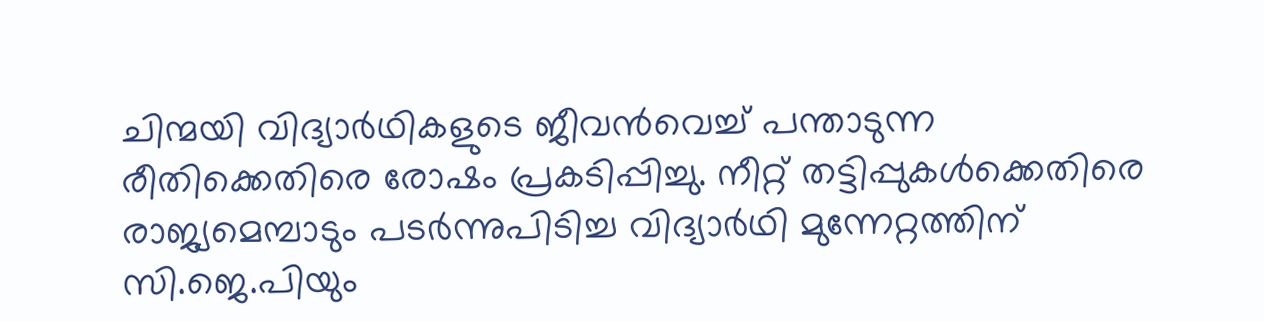ചിന്മയി വിദ്യാർഥികളുടെ ജീവൻവെച്ച് പന്താടുന്ന രീതിക്കെതിരെ രോഷം പ്രകടിപ്പിച്ചു. നീറ്റ് തട്ടിപ്പുകൾക്കെതിരെ രാജ്യമെമ്പാടും പടർന്നുപിടിച്ച വിദ്യാർഥി മുന്നേറ്റത്തിന് സി.ജെ.പിയും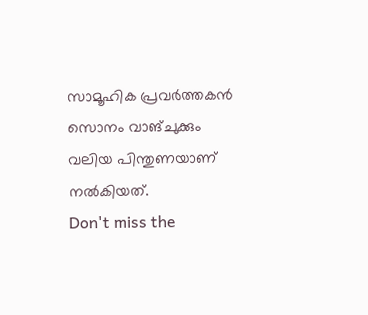സാമൂഹിക പ്രവർത്തകൻ സൊനം വാങ്ചുക്കും വലിയ പിന്തുണയാണ് നൽകിയത്.
Don't miss the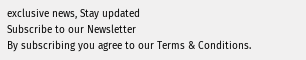exclusive news, Stay updated
Subscribe to our Newsletter
By subscribing you agree to our Terms & Conditions.